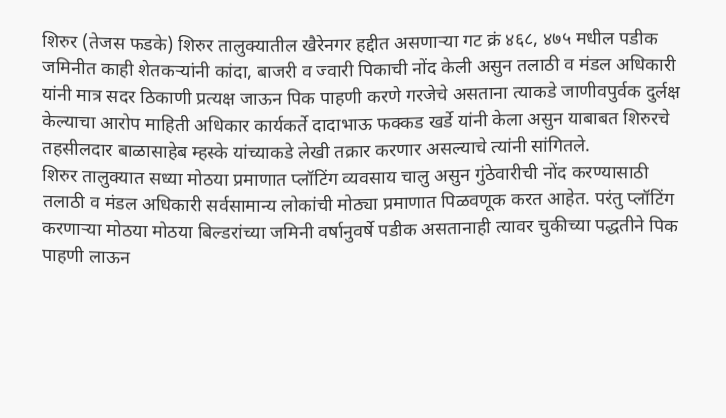शिरुर (तेजस फडके) शिरुर तालुक्यातील खैरेनगर हद्दीत असणाऱ्या गट क्रं ४६८, ४७५ मधील पडीक जमिनीत काही शेतकऱ्यांनी कांदा, बाजरी व ज्वारी पिकाची नोंद केली असुन तलाठी व मंडल अधिकारी यांनी मात्र सदर ठिकाणी प्रत्यक्ष जाऊन पिक पाहणी करणे गरजेचे असताना त्याकडे जाणीवपुर्वक दुर्लक्ष केल्याचा आरोप माहिती अधिकार कार्यकर्ते दादाभाऊ फक्कड खर्डे यांनी केला असुन याबाबत शिरुरचे तहसीलदार बाळासाहेब म्हस्के यांच्याकडे लेखी तक्रार करणार असल्याचे त्यांनी सांगितले.
शिरुर तालुक्यात सध्या मोठया प्रमाणात प्लॉटिंग व्यवसाय चालु असुन गुंठेवारीची नोंद करण्यासाठी तलाठी व मंडल अधिकारी सर्वसामान्य लोकांची मोठ्या प्रमाणात पिळवणूक करत आहेत. परंतु प्लॉटिंग करणाऱ्या मोठया मोठया बिल्डरांच्या जमिनी वर्षानुवर्षे पडीक असतानाही त्यावर चुकीच्या पद्धतीने पिक पाहणी लाऊन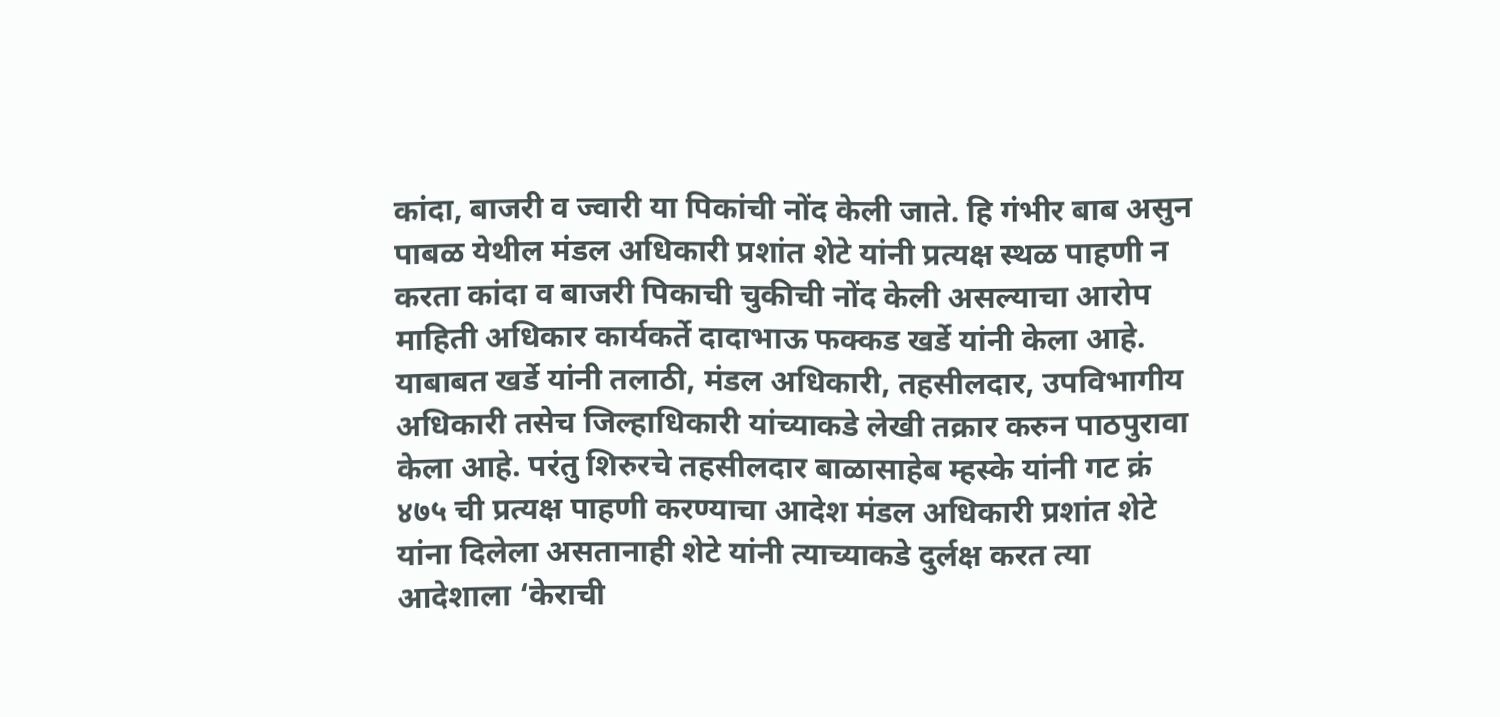कांदा, बाजरी व ज्वारी या पिकांची नोंद केली जाते. हि गंभीर बाब असुन पाबळ येथील मंडल अधिकारी प्रशांत शेटे यांनी प्रत्यक्ष स्थळ पाहणी न करता कांदा व बाजरी पिकाची चुकीची नोंद केली असल्याचा आरोप माहिती अधिकार कार्यकर्ते दादाभाऊ फक्कड खर्डे यांनी केला आहे.
याबाबत खर्डे यांनी तलाठी, मंडल अधिकारी, तहसीलदार, उपविभागीय अधिकारी तसेच जिल्हाधिकारी यांच्याकडे लेखी तक्रार करुन पाठपुरावा केला आहे. परंतु शिरुरचे तहसीलदार बाळासाहेब म्हस्के यांनी गट क्रं ४७५ ची प्रत्यक्ष पाहणी करण्याचा आदेश मंडल अधिकारी प्रशांत शेटे यांना दिलेला असतानाही शेटे यांनी त्याच्याकडे दुर्लक्ष करत त्या आदेशाला ‘केराची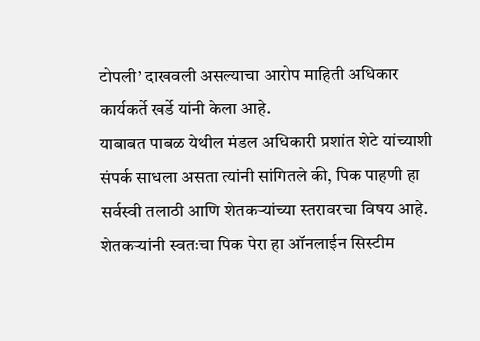टोपली’ दाखवली असल्याचा आरोप माहिती अधिकार कार्यकर्ते खर्डे यांनी केला आहे.
याबाबत पाबळ येथील मंडल अधिकारी प्रशांत शेटे यांच्याशी संपर्क साधला असता त्यांनी सांगितले की, पिक पाहणी हा सर्वस्वी तलाठी आणि शेतकऱ्यांच्या स्तरावरचा विषय आहे. शेतकऱ्यांनी स्वतःचा पिक पेरा हा ऑनलाईन सिस्टीम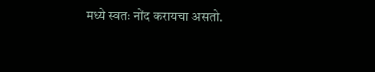मध्ये स्वतः नोंद करायचा असतो.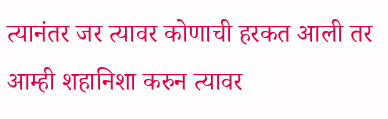त्यानंतर जर त्यावर कोणाची हरकत आली तर आम्ही शहानिशा करुन त्यावर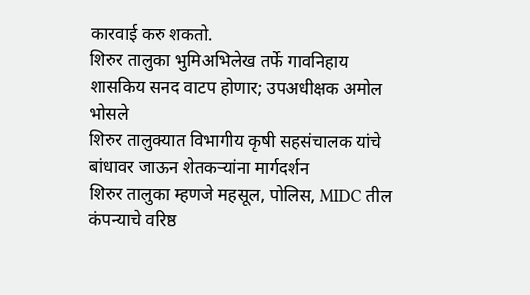कारवाई करु शकतो.
शिरुर तालुका भुमिअभिलेख तर्फे गावनिहाय शासकिय सनद वाटप होणार; उपअधीक्षक अमोल भोसले
शिरुर तालुक्यात विभागीय कृषी सहसंचालक यांचे बांधावर जाऊन शेतकऱ्यांना मार्गदर्शन
शिरुर तालुका म्हणजे महसूल, पोलिस, MIDC तील कंपन्याचे वरिष्ठ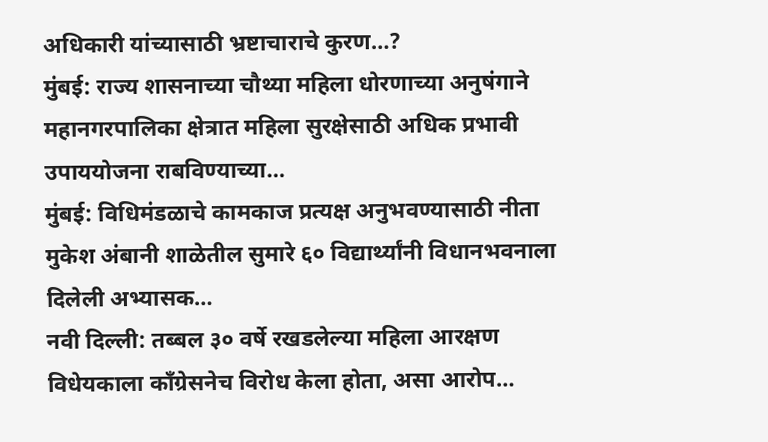अधिकारी यांच्यासाठी भ्रष्टाचाराचे कुरण…?
मुंबई: राज्य शासनाच्या चौथ्या महिला धोरणाच्या अनुषंगाने महानगरपालिका क्षेत्रात महिला सुरक्षेसाठी अधिक प्रभावी उपाययोजना राबविण्याच्या…
मुंबई: विधिमंडळाचे कामकाज प्रत्यक्ष अनुभवण्यासाठी नीता मुकेश अंबानी शाळेतील सुमारे ६० विद्यार्थ्यांनी विधानभवनाला दिलेली अभ्यासक…
नवी दिल्ली: तब्बल ३० वर्षे रखडलेल्या महिला आरक्षण विधेयकाला काँग्रेसनेच विरोध केला होता, असा आरोप…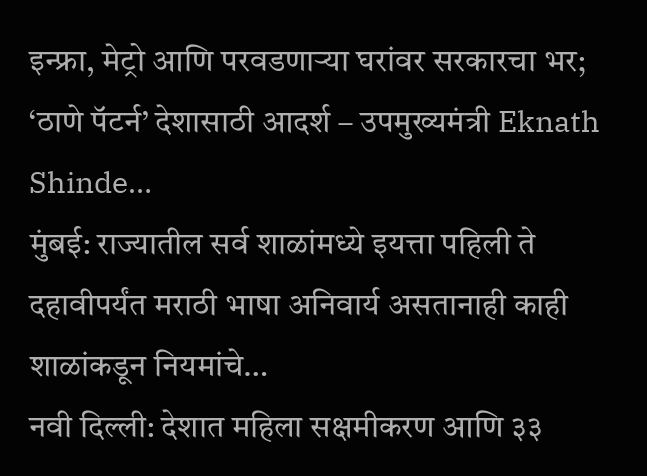इन्फ्रा, मेट्रो आणि परवडणाऱ्या घरांवर सरकारचा भर; ‘ठाणे पॅटर्न’ देशासाठी आदर्श – उपमुख्यमंत्री Eknath Shinde…
मुंबई: राज्यातील सर्व शाळांमध्ये इयत्ता पहिली ते दहावीपर्यंत मराठी भाषा अनिवार्य असतानाही काही शाळांकडून नियमांचे…
नवी दिल्ली: देशात महिला सक्षमीकरण आणि ३३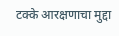टक्के आरक्षणाचा मुद्दा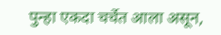पुन्हा एकदा चर्चेत आला असून,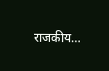राजकीय…